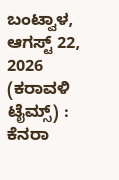ಬಂಟ್ವಾಳ, ಆಗಸ್ಟ್ 22, 2026 (ಕರಾವಳಿ ಟೈಮ್ಸ್) : ಕೆನರಾ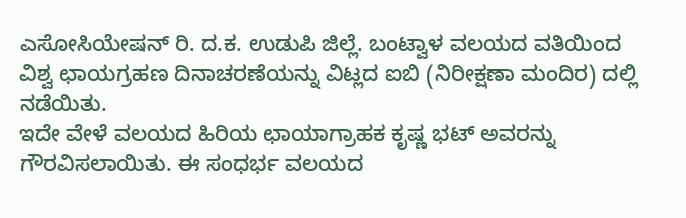ಎಸೋಸಿಯೇಷನ್ ರಿ. ದ.ಕ. ಉಡುಪಿ ಜಿಲ್ಲೆ. ಬಂಟ್ವಾಳ ವಲಯದ ವತಿಯಿಂದ ವಿಶ್ವ ಛಾಯಗ್ರಹಣ ದಿನಾಚರಣೆಯನ್ನು ವಿಟ್ಲದ ಐಬಿ (ನಿರೀಕ್ಷಣಾ ಮಂದಿರ) ದಲ್ಲಿ ನಡೆಯಿತು.
ಇದೇ ವೇಳೆ ವಲಯದ ಹಿರಿಯ ಛಾಯಾಗ್ರಾಹಕ ಕೃಷ್ಣ ಭಟ್ ಅವರನ್ನು ಗೌರವಿಸಲಾಯಿತು. ಈ ಸಂಧರ್ಭ ವಲಯದ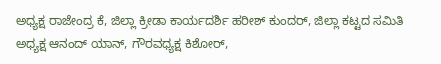ಅಧ್ಯಕ್ಷ ರಾಜೇಂದ್ರ ಕೆ, ಜಿಲ್ಲಾ ಕ್ರೀಡಾ ಕಾರ್ಯದರ್ಶಿ ಹರೀಶ್ ಕುಂದರ್, ಜಿಲ್ಲಾ ಕಟ್ಟದ ಸಮಿತಿ ಅಧ್ಯಕ್ಷ ಆನಂದ್ ಯಾನ್, ಗೌರವಧ್ಯಕ್ಷ ಕಿಶೋರ್,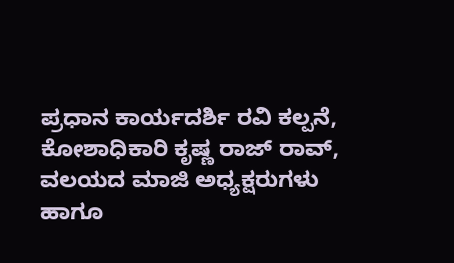ಪ್ರಧಾನ ಕಾರ್ಯದರ್ಶಿ ರವಿ ಕಲ್ಪನೆ, ಕೋಶಾಧಿಕಾರಿ ಕೃಷ್ಣ ರಾಜ್ ರಾವ್, ವಲಯದ ಮಾಜಿ ಅಧ್ಯಕ್ಷರುಗಳು ಹಾಗೂ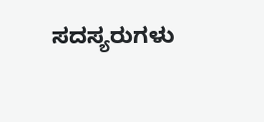ಸದಸ್ಯರುಗಳು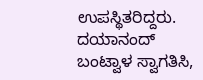ಉಪಸ್ಥಿತರಿದ್ದರು. ದಯಾನಂದ್ ಬಂಟ್ವಾಳ ಸ್ವಾಗತಿಸಿ,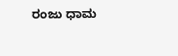ರಂಜು ಧಾಮ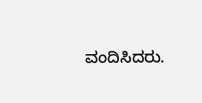ವಂದಿಸಿದರು.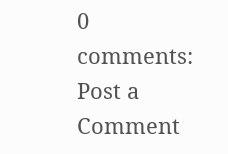0 comments:
Post a Comment